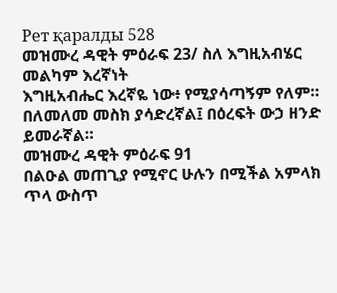Рет қаралды 528
መዝሙረ ዳዊት ምዕራፍ 23/ ስለ እግዚአብሄር መልካም እረኛነት
እግዚአብሔር እረኛዬ ነው፥ የሚያሳጣኝም የለም።
በለመለመ መስክ ያሳድረኛል፤ በዕረፍት ውኃ ዘንድ ይመራኛል።
መዝሙረ ዳዊት ምዕራፍ 91
በልዑል መጠጊያ የሚኖር ሁሉን በሚችል አምላክ ጥላ ውስጥ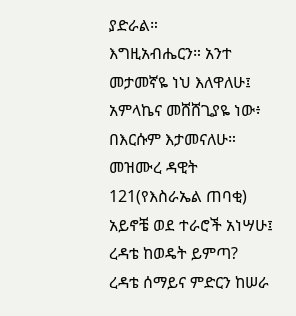ያድራል።
እግዚአብሔርን። አንተ መታመኛዬ ነህ እለዋለሁ፤ አምላኬና መሸሸጊያዬ ነው፥ በእርሱም እታመናለሁ።
መዝሙረ ዳዊት 121(የእስራኤል ጠባቂ)
አይኖቼ ወደ ተራሮች አነሣሁ፤ ረዳቴ ከወዴት ይምጣ?
ረዳቴ ሰማይና ምድርን ከሠራ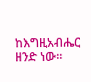ከእግዚአብሔር ዘንድ ነው።